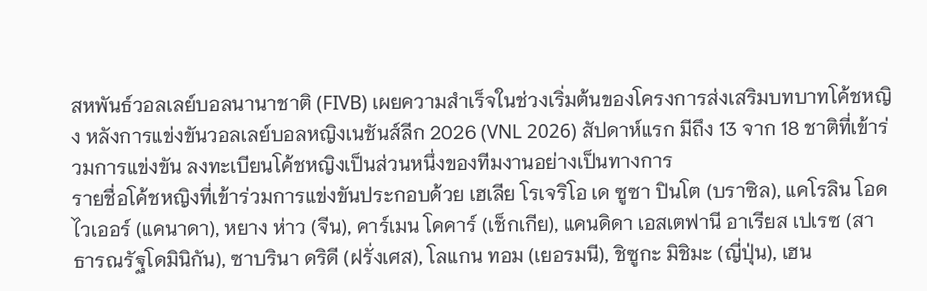สหพันธ์วอลเลย์บอลนานาชาติ (FIVB) เผยความสำเร็จในช่วงเริ่มต้นของโครงการส่งเสริมบทบาทโค้ชหญิง หลังการแข่งขันวอลเลย์บอลหญิงเนชันส์ลีก 2026 (VNL 2026) สัปดาห์แรก มีถึง 13 จาก 18 ชาติที่เข้าร่วมการแข่งขัน ลงทะเบียนโค้ชหญิงเป็นส่วนหนึ่งของทีมงานอย่างเป็นทางการ
รายชื่อโค้ชหญิงที่เข้าร่วมการแข่งขันประกอบด้วย เฮเลีย โรเจริโอ เด ซูซา ปินโต (บราซิล), แคโรลิน โอดไวเออร์ (แคนาดา), หยาง ห่าว (จีน), คาร์เมน โคคาร์ (เช็กเกีย), แคนดิดา เอสเตฟานี อาเรียส เปเรซ (สาธารณรัฐโดมินิกัน), ซาบรินา ดริดี (ฝรั่งเศส), โลแกน ทอม (เยอรมนี), ชิซูกะ มิชิมะ (ญี่ปุ่น), เฮน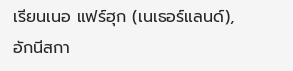เรียนเนอ แฟร์ฮุก (เนเธอร์แลนด์), อักนีสกา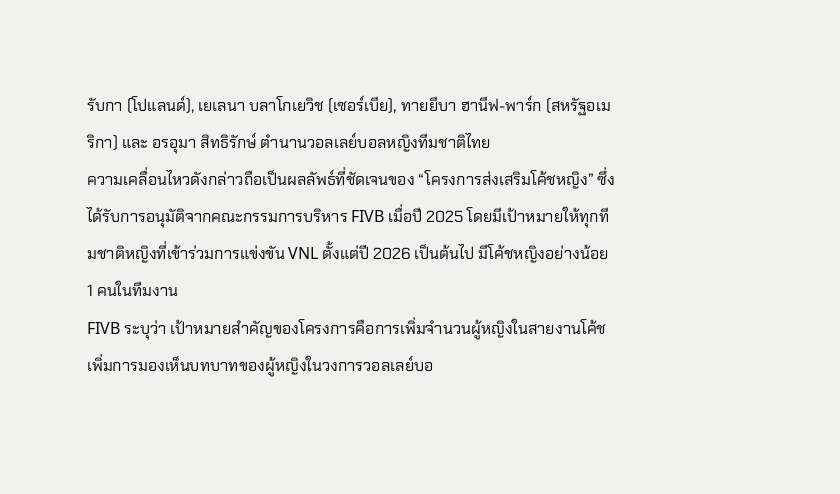รับกา (โปแลนด์), เยเลนา บลาโกเยวิช (เซอร์เบีย), ทายยีบา ฮานีฟ-พาร์ก (สหรัฐอเมริกา) และ อรอุมา สิทธิรักษ์ ตำนานวอลเลย์บอลหญิงทีมชาติไทย
ความเคลื่อนไหวดังกล่าวถือเป็นผลลัพธ์ที่ชัดเจนของ “โครงการส่งเสริมโค้ชหญิง” ซึ่งได้รับการอนุมัติจากคณะกรรมการบริหาร FIVB เมื่อปี 2025 โดยมีเป้าหมายให้ทุกทีมชาติหญิงที่เข้าร่วมการแข่งขัน VNL ตั้งแต่ปี 2026 เป็นต้นไป มีโค้ชหญิงอย่างน้อย 1 คนในทีมงาน
FIVB ระบุว่า เป้าหมายสำคัญของโครงการคือการเพิ่มจำนวนผู้หญิงในสายงานโค้ช เพิ่มการมองเห็นบทบาทของผู้หญิงในวงการวอลเลย์บอ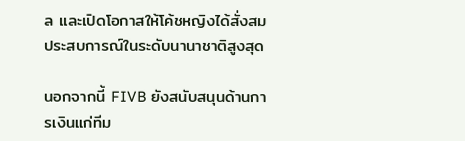ล และเปิดโอกาสให้โค้ชหญิงได้สั่งสมประสบการณ์ในระดับนานาชาติสูงสุด

นอกจากนี้ FIVB ยังสนับสนุนด้านการเงินแก่ทีม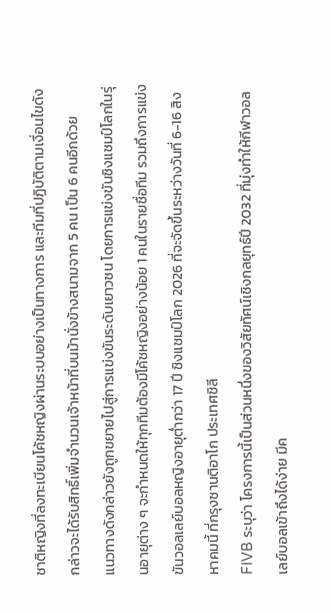ชาติหญิงที่ลงทะเบียนโค้ชหญิงผ่านระบบอย่างเป็นทางการ และทีมที่ปฏิบัติตามเงื่อนไขดังกล่าวจะได้รับสิทธิ์เพิ่มจำนวนเจ้าหน้าที่บนม้านั่งข้างสนามจาก 5 คน เป็น 6 คนอีกด้วย
แนวทางดังกล่าวยังถูกขยายไปสู่การแข่งขันระดับเยาวชน โดยการแข่งขันชิงแชมป์โลกในรุ่นอายุต่าง ๆ จะกำหนดให้ทุกทีมต้องมีโค้ชหญิงอย่างน้อย 1 คนในรายชื่อทีม รวมถึงการแข่งขันวอลเลย์บอลหญิงอายุต่ำกว่า 17 ปี ชิงแชมป์โลก 2026 ที่จะจัดขึ้นระหว่างวันที่ 6-16 สิงหาคมนี้ ที่กรุงซานติอาโก ประเทศชิลี
FIVB ระบุว่า โครงการนี้เป็นส่วนหนึ่งของวิสัยทัศน์เชิงกลยุทธ์ปี 2032 ที่มุ่งทำให้กีฬาวอลเลย์บอลเข้าถึงได้ง่าย มีค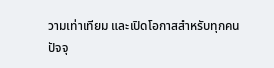วามเท่าเทียม และเปิดโอกาสสำหรับทุกคน
ปัจจุ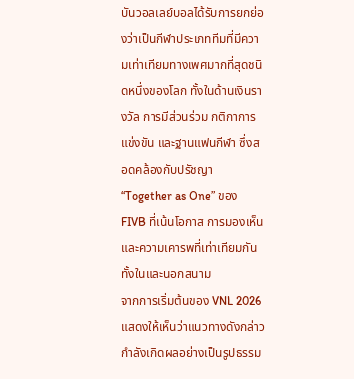บันวอลเลย์บอลได้รับการยกย่องว่าเป็นกีฬาประเภททีมที่มีความเท่าเทียมทางเพศมากที่สุดชนิดหนึ่งของโลก ทั้งในด้านเงินรางวัล การมีส่วนร่วม กติกาการแข่งขัน และฐานแฟนกีฬา ซึ่งสอดคล้องกับปรัชญา “Together as One” ของ FIVB ที่เน้นโอกาส การมองเห็น และความเคารพที่เท่าเทียมกันทั้งในและนอกสนาม
จากการเริ่มต้นของ VNL 2026 แสดงให้เห็นว่าแนวทางดังกล่าวกำลังเกิดผลอย่างเป็นรูปธรรม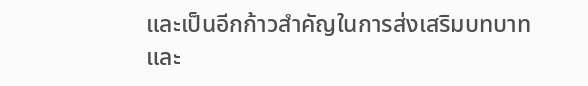และเป็นอีกก้าวสำคัญในการส่งเสริมบทบาทและ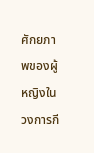ศักยภาพของผู้หญิงในวงการกี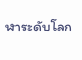ฬาระดับโลก